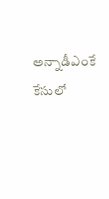అన్నాడీఎంకే కేసులో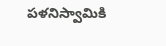పళనిస్వామికి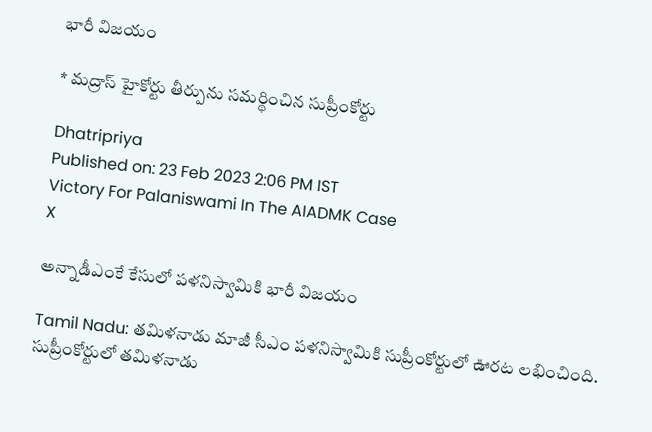భారీ విజయం

* మద్రాస్ హైకోర్టు తీర్పును సమర్థించిన సుప్రీంకోర్టు

Dhatripriya
Published on: 23 Feb 2023 2:06 PM IST
Victory For Palaniswami In The AIADMK Case
X

అన్నాడీఎంకే కేసులో పళనిస్వామికి భారీ విజయం

Tamil Nadu: తమిళనాడు మాజీ సీఎం పళనిస్వామికి సుప్రీంకోర్టులో ఊరట లభించింది. సుప్రీంకోర్టులో తమిళనాడు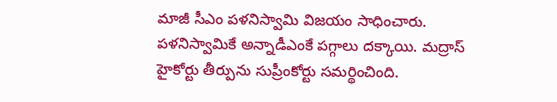మాజీ సీఎం పళనిస్వామి విజయం సాధించారు. పళనిస్వామికే అన్నాడీఎంకే పగ్గాలు దక్కాయి. మద్రాస్ హైకోర్టు తీర్పును సుప్రీంకోర్టు సమర్థించింది.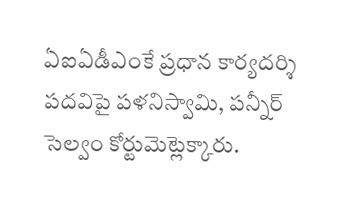ఏఐఏడీఎంకే ప్రధాన కార్యదర్శి పదవిపై పళనిస్వామి, పన్నీర్‌ సెల్వం కోర్టుమెట్లెక్కారు.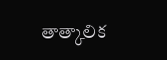తాత్కాలిక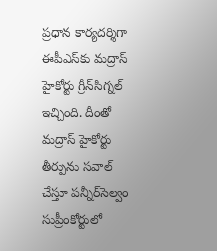ప్రధాన కార్యదర్శిగా ఈపీఎస్‌కు మద్రాస్ హైకోర్టు గ్రీన్‌సిగ్నల్ ఇచ్చింది. దీంతో మద్రాస్ హైకోర్టు తీర్పును సవాల్ చేస్తూ పన్నీర్‌సెల్వం సుప్రీంకోర్టులో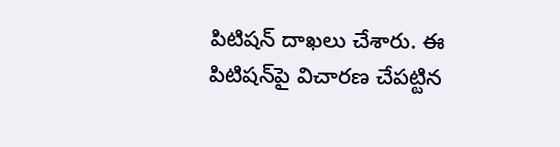పిటిషన్ దాఖలు చేశారు. ఈ పిటిషన్‌పై విచారణ చేపట్టిన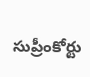సుప్రీంకోర్టు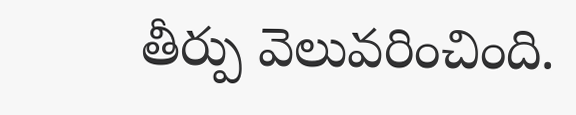తీర్పు వెలువరించింది.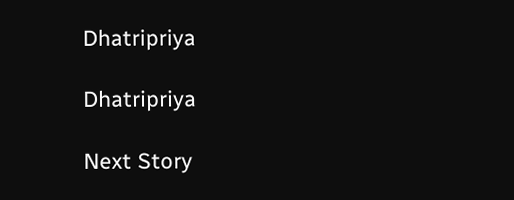Dhatripriya

Dhatripriya

Next Story